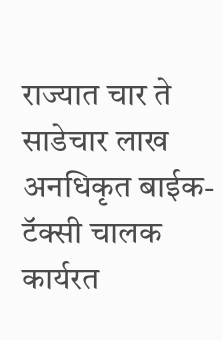राज्यात चार ते साडेचार लाख अनधिकृत बाईक-टॅक्सी चालक कार्यरत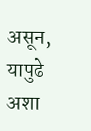असून, यापुढे अशा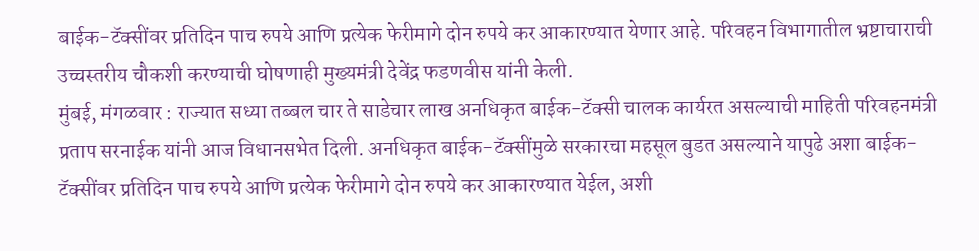बाईक-टॅक्सींवर प्रतिदिन पाच रुपये आणि प्रत्येक फेरीमागे दोन रुपये कर आकारण्यात येणार आहे. परिवहन विभागातील भ्रष्टाचाराची उच्चस्तरीय चौकशी करण्याची घोषणाही मुख्यमंत्री देवेंद्र फडणवीस यांनी केली.
मुंबई, मंगळवार : राज्यात सध्या तब्बल चार ते साडेचार लाख अनधिकृत बाईक-टॅक्सी चालक कार्यरत असल्याची माहिती परिवहनमंत्री प्रताप सरनाईक यांनी आज विधानसभेत दिली. अनधिकृत बाईक-टॅक्सींमुळे सरकारचा महसूल बुडत असल्याने यापुढे अशा बाईक-टॅक्सींवर प्रतिदिन पाच रुपये आणि प्रत्येक फेरीमागे दोन रुपये कर आकारण्यात येईल, अशी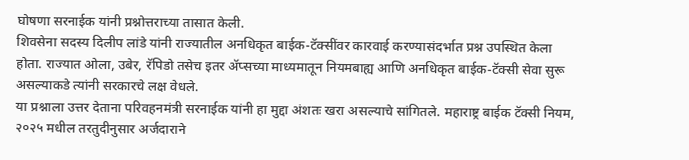घोषणा सरनाईक यांनी प्रश्नोत्तराच्या तासात केली.
शिवसेना सदस्य दिलीप लांडे यांनी राज्यातील अनधिकृत बाईक-टॅक्सींवर कारवाई करण्यासंदर्भात प्रश्न उपस्थित केला होता. राज्यात ओला, उबेर, रॅपिडो तसेच इतर ॲप्सच्या माध्यमातून नियमबाह्य आणि अनधिकृत बाईक-टॅक्सी सेवा सुरू असल्याकडे त्यांनी सरकारचे लक्ष वेधले.
या प्रश्नाला उत्तर देताना परिवहनमंत्री सरनाईक यांनी हा मुद्दा अंशतः खरा असल्याचे सांगितले. महाराष्ट्र बाईक टॅक्सी नियम, २०२५ मधील तरतुदीनुसार अर्जदाराने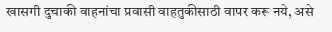खासगी दुचाकी वाहनांचा प्रवासी वाहतुकीसाठी वापर करू नये, असे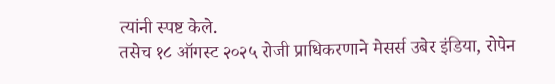त्यांनी स्पष्ट केले.
तसेच १८ ऑगस्ट २०२५ रोजी प्राधिकरणाने मेसर्स उबेर इंडिया, रोपेन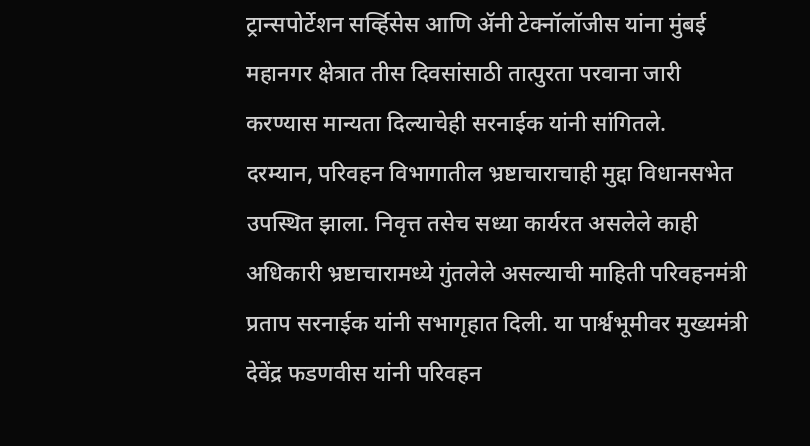ट्रान्सपोर्टेशन सर्व्हिसेस आणि ॲनी टेक्नॉलॉजीस यांना मुंबई महानगर क्षेत्रात तीस दिवसांसाठी तात्पुरता परवाना जारी करण्यास मान्यता दिल्याचेही सरनाईक यांनी सांगितले.
दरम्यान, परिवहन विभागातील भ्रष्टाचाराचाही मुद्दा विधानसभेत उपस्थित झाला. निवृत्त तसेच सध्या कार्यरत असलेले काही अधिकारी भ्रष्टाचारामध्ये गुंतलेले असल्याची माहिती परिवहनमंत्री प्रताप सरनाईक यांनी सभागृहात दिली. या पार्श्वभूमीवर मुख्यमंत्री देवेंद्र फडणवीस यांनी परिवहन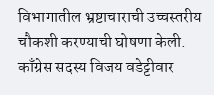विभागातील भ्रष्टाचाराची उच्चस्तरीय चौकशी करण्याची घोषणा केली.
काँग्रेस सदस्य विजय वडेट्टीवार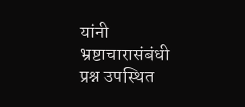यांनी भ्रष्टाचारासंबंधी प्रश्न उपस्थित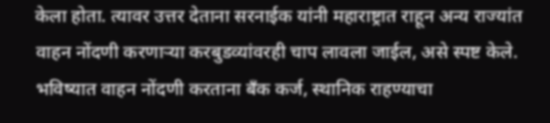केला होता. त्यावर उत्तर देताना सरनाईक यांनी महाराष्ट्रात राहून अन्य राज्यांत वाहन नोंदणी करणाऱ्या करबुडव्यांवरही चाप लावला जाईल, असे स्पष्ट केले.
भविष्यात वाहन नोंदणी करताना बँक कर्ज, स्थानिक राहण्याचा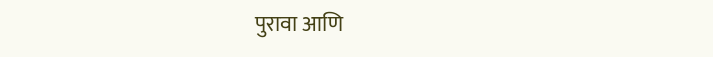पुरावा आणि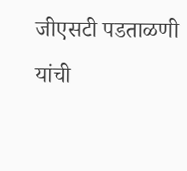जीएसटी पडताळणी यांची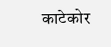काटेकोर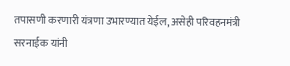तपासणी करणारी यंत्रणा उभारण्यात येईल, असेही परिवहनमंत्री सरनाईक यांनी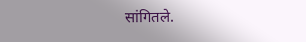सांगितले.